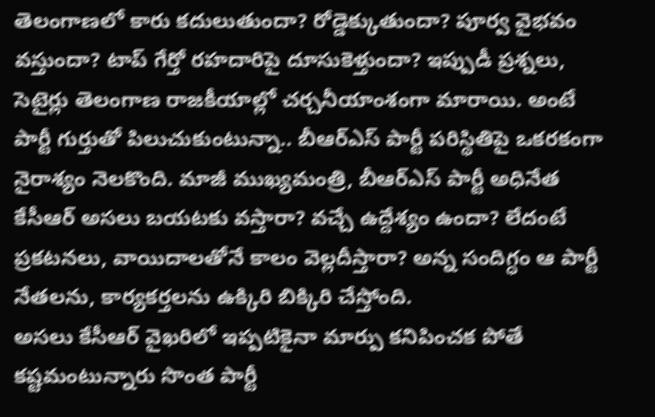తెలంగాణలో కారు కదులుతుందా? రోడ్డెక్కుతుందా? పూర్వ వైభవం వస్తుందా? టాప్ గేర్తో రహదారిపై దూసుకెళ్తుందా? ఇప్పుడీ ప్రశ్నలు, సెటైర్లు తెలంగాణ రాజకీయాల్లో చర్చనీయాంశంగా మారాయి. అంటే పార్టీ గుర్తుతో పిలుచుకుంటున్నా.. బీఆర్ఎస్ పార్టీ పరిస్థితిపై ఒకరకంగా నైరాశ్యం నెలకొంది. మాజీ ముఖ్యమంత్రి, బీఆర్ఎస్ పార్టీ అధినేత కేసీఆర్ అసలు బయటకు వస్తారా? వచ్చే ఉద్దేశ్యం ఉందా? లేదంటే ప్రకటనలు, వాయిదాలతోనే కాలం వెల్లదీస్తారా? అన్న సందిగ్ధం ఆ పార్టీ నేతలను, కార్యకర్తలను ఉక్కిరి బిక్కిరి చేస్తోంది.
అసలు కేసీఆర్ వైఖరిలో ఇప్పటికైనా మార్పు కనిపించక పోతే కష్టమంటున్నారు సొంత పార్టీ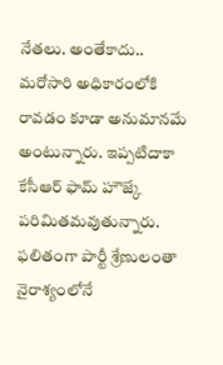నేతలు. అంతేకాదు.. మరోసారి అధికారంలోకి రావడం కూడా అనుమానమే అంటున్నారు. ఇప్పటిదాకా కేసీఆర్ ఫామ్ హౌజ్కే పరిమితమవుతున్నారు. ఫలితంగా పార్టీ శ్రేణులంతా నైరాశ్యంలోనే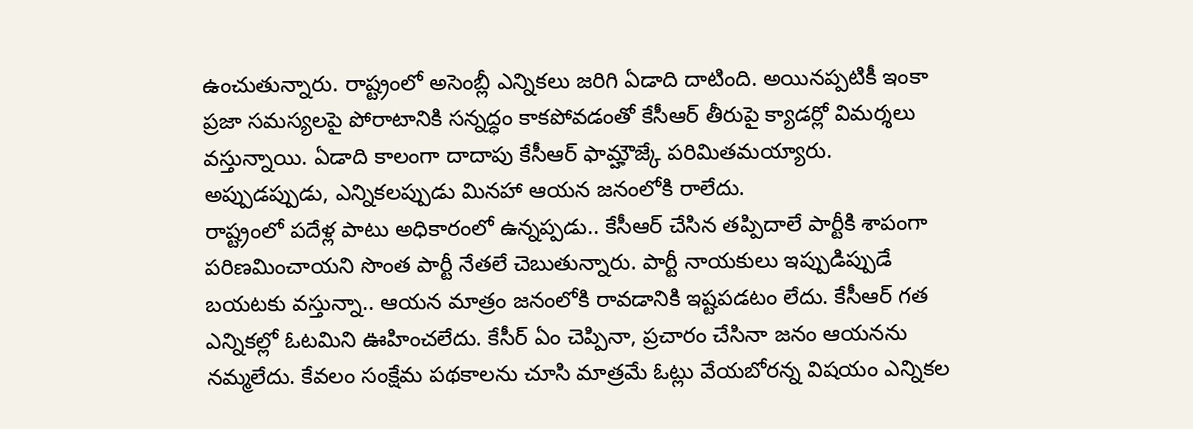ఉంచుతున్నారు. రాష్ట్రంలో అసెంబ్లీ ఎన్నికలు జరిగి ఏడాది దాటింది. అయినప్పటికీ ఇంకా ప్రజా సమస్యలపై పోరాటానికి సన్నద్ధం కాకపోవడంతో కేసీఆర్ తీరుపై క్యాడర్లో విమర్శలు వస్తున్నాయి. ఏడాది కాలంగా దాదాపు కేసీఆర్ ఫామ్హౌజ్కే పరిమితమయ్యారు. అప్పుడప్పుడు, ఎన్నికలప్పుడు మినహా ఆయన జనంలోకి రాలేదు.
రాష్ట్రంలో పదేళ్ల పాటు అధికారంలో ఉన్నప్పడు.. కేసీఆర్ చేసిన తప్పిదాలే పార్టీకి శాపంగా పరిణమించాయని సొంత పార్టీ నేతలే చెబుతున్నారు. పార్టీ నాయకులు ఇప్పుడిప్పుడే బయటకు వస్తున్నా.. ఆయన మాత్రం జనంలోకి రావడానికి ఇష్టపడటం లేదు. కేసీఆర్ గత ఎన్నికల్లో ఓటమిని ఊహించలేదు. కేసీర్ ఏం చెప్పినా, ప్రచారం చేసినా జనం ఆయనను నమ్మలేదు. కేవలం సంక్షేమ పథకాలను చూసి మాత్రమే ఓట్లు వేయబోరన్న విషయం ఎన్నికల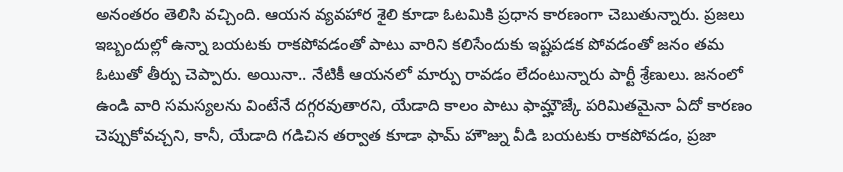అనంతరం తెలిసి వచ్చింది. ఆయన వ్యవహార శైలి కూడా ఓటమికి ప్రధాన కారణంగా చెబుతున్నారు. ప్రజలు ఇబ్బందుల్లో ఉన్నా బయటకు రాకపోవడంతో పాటు వారిని కలిసేందుకు ఇష్టపడక పోవడంతో జనం తమ ఓటుతో తీర్పు చెప్పారు. అయినా.. నేటికీ ఆయనలో మార్పు రావడం లేదంటున్నారు పార్టీ శ్రేణులు. జనంలో ఉండి వారి సమస్యలను వింటేనే దగ్గరవుతారని, యేడాది కాలం పాటు ఫామ్హౌజ్కే పరిమితమైనా ఏదో కారణం చెప్పుకోవచ్చని, కానీ, యేడాది గడిచిన తర్వాత కూడా ఫామ్ హౌజ్ను వీడి బయటకు రాకపోవడం, ప్రజా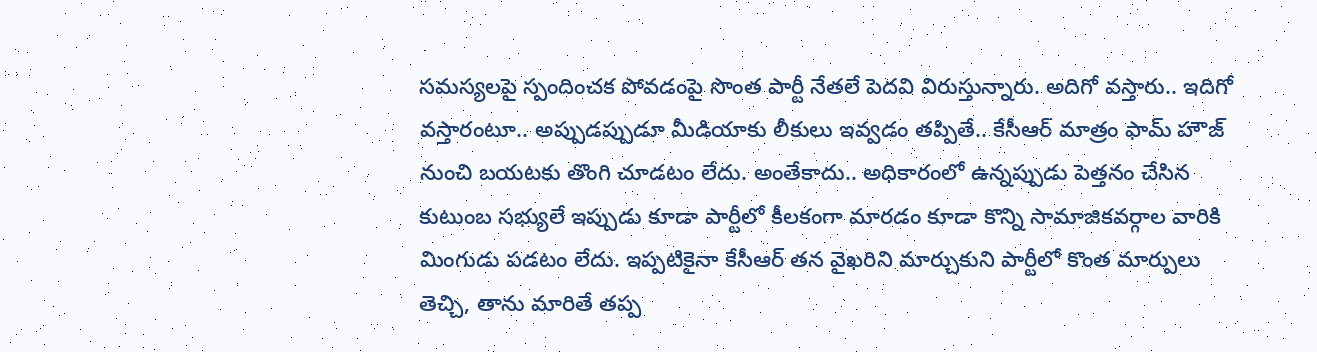సమస్యలపై స్పందించక పోవడంపై సొంత పార్టీ నేతలే పెదవి విరుస్తున్నారు. అదిగో వస్తారు.. ఇదిగో వస్తారంటూ.. అప్పుడప్పుడూ మీడియాకు లీకులు ఇవ్వడం తప్పితే.. కేసీఆర్ మాత్రం ఫామ్ హౌజ్ నుంచి బయటకు తొంగి చూడటం లేదు. అంతేకాదు.. అధికారంలో ఉన్నప్పుడు పెత్తనం చేసిన కుటుంబ సభ్యులే ఇప్పుడు కూడా పార్టీలో కీలకంగా మారడం కూడా కొన్ని సామాజికవర్గాల వారికి మింగుడు పడటం లేదు. ఇప్పటికైనా కేసీఆర్ తన వైఖరిని మార్చుకుని పార్టీలో కొంత మార్పులు తెచ్చి, తాను మారితే తప్ప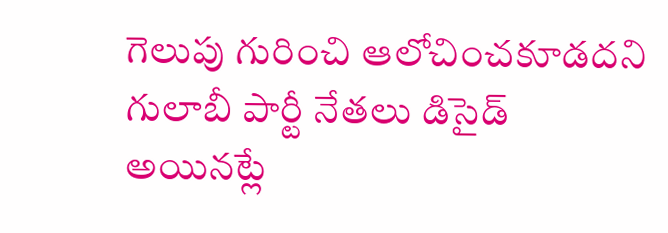గెలుపు గురించి ఆలోచించకూడదని గులాబీ పార్టీ నేతలు డిసైడ్ అయినట్లే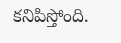కనిపిస్తోంది.